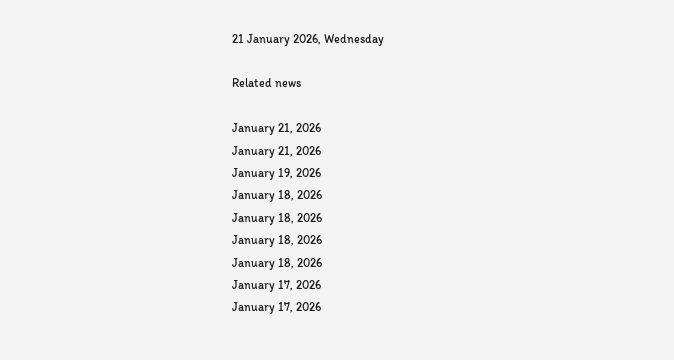21 January 2026, Wednesday

Related news

January 21, 2026
January 21, 2026
January 19, 2026
January 18, 2026
January 18, 2026
January 18, 2026
January 18, 2026
January 17, 2026
January 17, 2026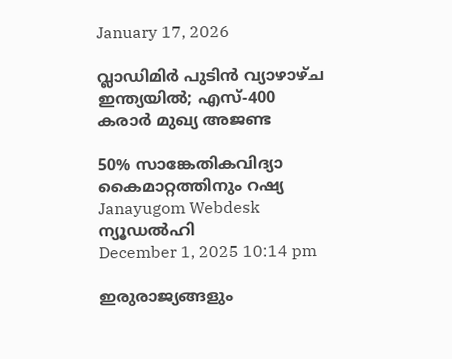January 17, 2026

വ്ലാഡിമിർ പുടിൻ വ്യാഴാഴ്ച ഇന്ത്യയിൽ; എസ്-400 കരാര്‍ മുഖ്യ അജണ്ട

50% സാങ്കേതികവിദ്യാ കൈമാറ്റത്തിനും റഷ്യ
Janayugom Webdesk
ന്യൂഡൽഹി
December 1, 2025 10:14 pm

ഇരുരാജ്യങ്ങളും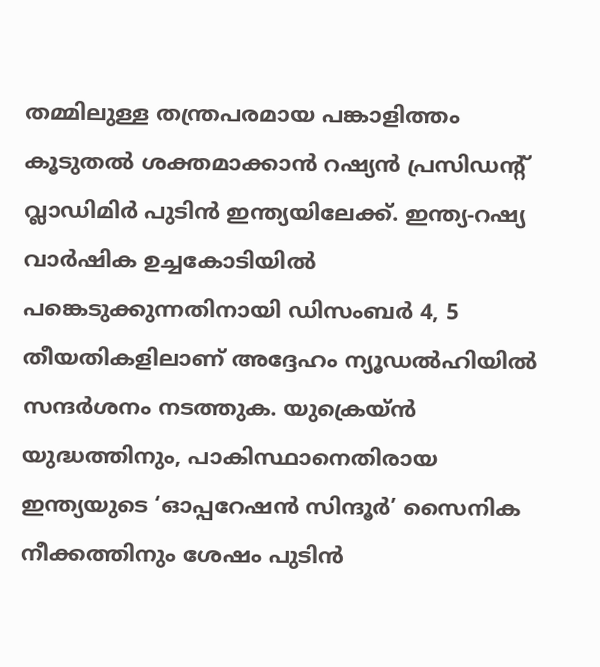തമ്മിലുള്ള തന്ത്രപരമായ പങ്കാളിത്തം കൂടുതൽ ശക്തമാക്കാൻ റഷ്യൻ പ്രസിഡന്റ് വ്ലാഡിമിർ പുടിൻ ഇന്ത്യയിലേക്ക്. ഇന്ത്യ‑റഷ്യ വാർഷിക ഉച്ചകോടിയിൽ പങ്കെടുക്കുന്നതിനായി ഡിസംബർ 4, 5 തീയതികളിലാണ് അദ്ദേഹം ന്യൂഡൽഹിയിൽ സന്ദര്‍ശനം നടത്തുക. യുക്രെയ്ൻ യുദ്ധത്തിനും, പാകിസ്ഥാനെതിരായ ഇന്ത്യയുടെ ‘ഓപ്പറേഷൻ സിന്ദൂർ’ സൈനിക നീക്കത്തിനും ശേഷം പുടിൻ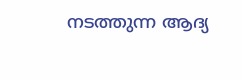നടത്തുന്ന ആദ്യ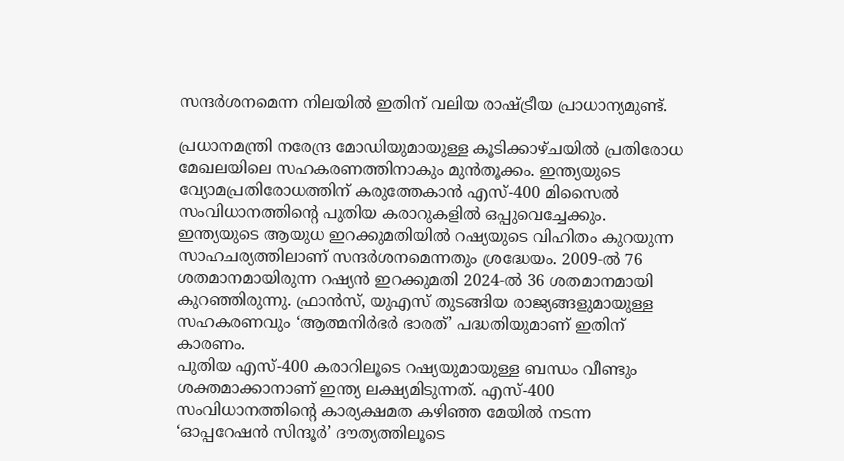സന്ദർശനമെന്ന നിലയിൽ ഇതിന് വലിയ രാഷ്ട്രീയ പ്രാധാന്യമുണ്ട്.

പ്രധാനമന്ത്രി നരേന്ദ്ര മോഡിയുമായുള്ള കൂടിക്കാഴ്ചയിൽ പ്രതിരോധ മേഖലയിലെ സഹകരണത്തിനാകും മുൻതൂക്കം. ഇന്ത്യയുടെ വ്യോമപ്രതിരോധത്തിന് കരുത്തേകാൻ എസ്-400 മിസൈൽ സംവിധാനത്തിന്റെ പുതിയ കരാറുകളിൽ ഒപ്പുവെച്ചേക്കും. ഇന്ത്യയുടെ ആയുധ ഇറക്കുമതിയിൽ റഷ്യയുടെ വിഹിതം കുറയുന്ന സാഹചര്യത്തിലാണ് സന്ദർശനമെന്നതും ശ്രദ്ധേയം. 2009‑ൽ 76 ശതമാനമായിരുന്ന റഷ്യൻ ഇറക്കുമതി 2024‑ൽ 36 ശതമാനമായി കുറഞ്ഞിരുന്നു. ഫ്രാൻസ്, യുഎസ് തുടങ്ങിയ രാജ്യങ്ങളുമായുള്ള സഹകരണവും ‘ആത്മനിർഭർ ഭാരത്’ പദ്ധതിയുമാണ് ഇതിന് കാരണം.
പുതിയ എസ്-400 കരാറിലൂടെ റഷ്യയുമായുള്ള ബന്ധം വീണ്ടും ശക്തമാക്കാനാണ് ഇന്ത്യ ലക്ഷ്യമിടുന്നത്. എസ്-400 സംവിധാനത്തിന്റെ കാര്യക്ഷമത കഴിഞ്ഞ മേയിൽ നടന്ന ‘ഓപ്പറേഷൻ സിന്ദൂർ’ ദൗത്യത്തിലൂടെ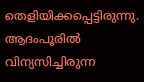തെളിയിക്കപ്പെട്ടിരുന്നു. ആദംപൂരിൽ വിന്യസിച്ചിരുന്ന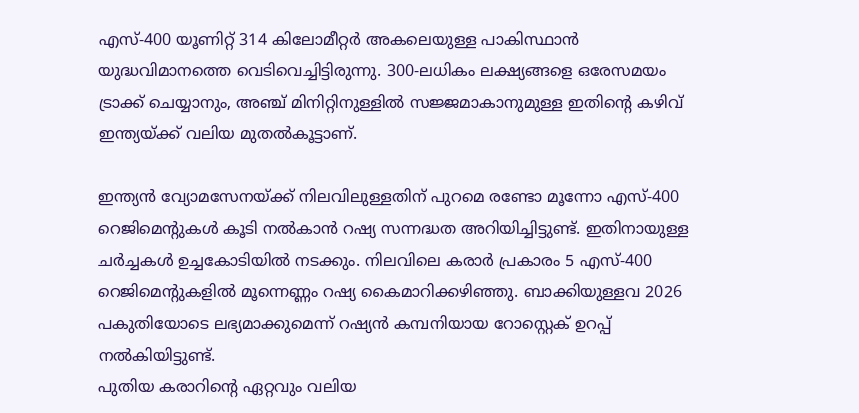എസ്-400 യൂണിറ്റ് 314 കിലോമീറ്റർ അകലെയുള്ള പാകിസ്ഥാൻ യുദ്ധവിമാനത്തെ വെടിവെച്ചിട്ടിരുന്നു. 300-ലധികം ലക്ഷ്യങ്ങളെ ഒരേസമയം ട്രാക്ക് ചെയ്യാനും, അഞ്ച് മിനിറ്റിനുള്ളിൽ സജ്ജമാകാനുമുള്ള ഇതിന്റെ കഴിവ് ഇന്ത്യയ്ക്ക് വലിയ മുതൽകൂട്ടാണ്.

ഇന്ത്യൻ വ്യോമസേനയ്ക്ക് നിലവിലുള്ളതിന് പുറമെ രണ്ടോ മൂന്നോ എസ്-400 റെജിമെന്റുകൾ കൂടി നൽകാൻ റഷ്യ സന്നദ്ധത അറിയിച്ചിട്ടുണ്ട്. ഇതിനായുള്ള ചർച്ചകൾ ഉച്ചകോടിയിൽ നടക്കും. നിലവിലെ കരാർ പ്രകാരം 5 എസ്-400 റെജിമെന്റുകളിൽ മൂന്നെണ്ണം റഷ്യ കൈമാറിക്കഴിഞ്ഞു. ബാക്കിയുള്ളവ 2026 പകുതിയോടെ ലഭ്യമാക്കുമെന്ന് റഷ്യൻ കമ്പനിയായ റോസ്റ്റെക് ഉറപ്പ് നൽകിയിട്ടുണ്ട്.
പുതിയ കരാറിന്റെ ഏറ്റവും വലിയ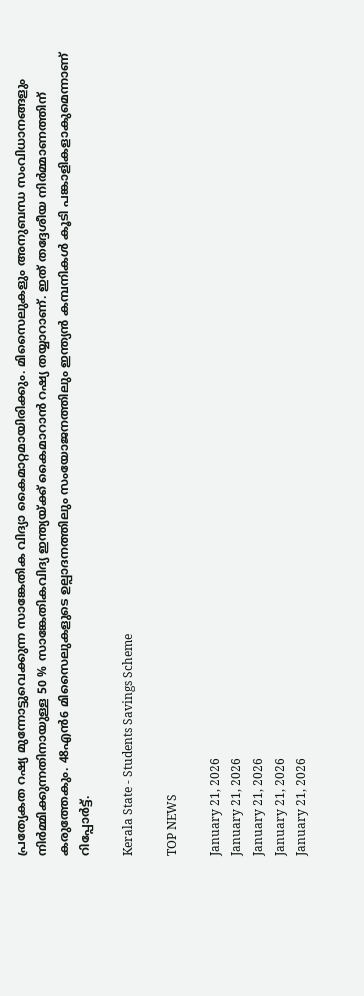പ്രത്യേകത റഷ്യ മുന്നോട്ടുവെക്കുന്ന സാങ്കേതിക വിദ്യാ കൈമാറ്റമായിരിക്കും. മിസൈലുകളും അനുബന്ധ സംവിധാനങ്ങളും നിർമ്മിക്കുന്നതിനായുള്ള 50 % സാങ്കേതികവിദ്യ ഇന്ത്യയ്ക്ക് കൈമാറാൻ റഷ്യ തയ്യാറാണ്. ഇത് തദ്ദേശീയ നിർമ്മാണത്തിന് കരുത്തേകും. 48എൻ6 മിസൈലുകളുടെ ഉല്പാദനത്തിലും സംയോജനത്തിലും ഇന്ത്യൻ കമ്പനികൾ കൂടി പങ്കാളികളാകുമെന്നാണ് റിപ്പോര്‍ട്ട്.

Kerala State - Students Savings Scheme

TOP NEWS

January 21, 2026
January 21, 2026
January 21, 2026
January 21, 2026
January 21, 2026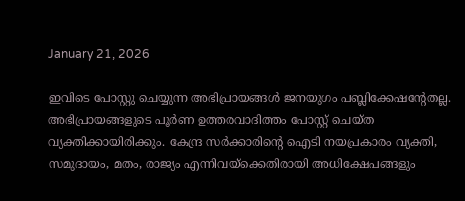January 21, 2026

ഇവിടെ പോസ്റ്റു ചെയ്യുന്ന അഭിപ്രായങ്ങള്‍ ജനയുഗം പബ്ലിക്കേഷന്റേതല്ല. അഭിപ്രായങ്ങളുടെ പൂര്‍ണ ഉത്തരവാദിത്തം പോസ്റ്റ് ചെയ്ത വ്യക്തിക്കായിരിക്കും. കേന്ദ്ര സര്‍ക്കാരിന്റെ ഐടി നയപ്രകാരം വ്യക്തി, സമുദായം, മതം, രാജ്യം എന്നിവയ്‌ക്കെതിരായി അധിക്ഷേപങ്ങളും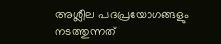അശ്ലീല പദപ്രയോഗങ്ങളും നടത്തുന്നത്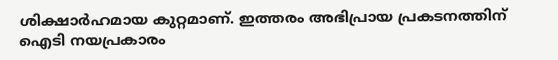ശിക്ഷാര്‍ഹമായ കുറ്റമാണ്. ഇത്തരം അഭിപ്രായ പ്രകടനത്തിന് ഐടി നയപ്രകാരം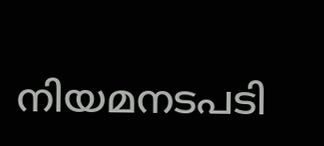നിയമനടപടി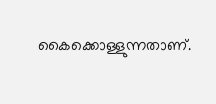കൈക്കൊള്ളുന്നതാണ്.